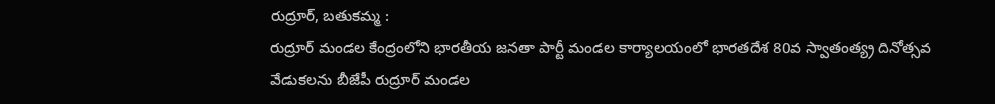రుద్రూర్, బతుకమ్మ :
రుద్రూర్ మండల కేంద్రంలోని భారతీయ జనతా పార్టీ మండల కార్యాలయంలో భారతదేశ 80వ స్వాతంత్య్ర దినోత్సవ వేడుకలను బీజేపీ రుద్రూర్ మండల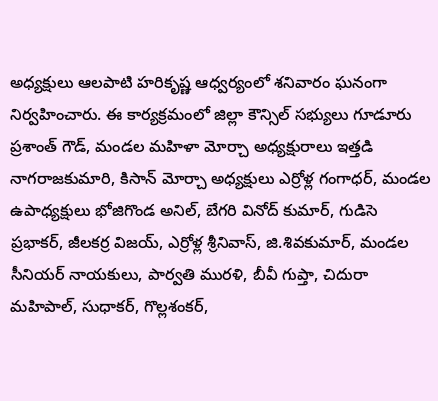అధ్యక్షులు ఆలపాటి హరికృష్ణ ఆధ్వర్యంలో శనివారం ఘనంగా నిర్వహించారు. ఈ కార్యక్రమంలో జిల్లా కౌన్సిల్ సభ్యులు గూడూరు ప్రశాంత్ గౌడ్, మండల మహిళా మోర్చా అధ్యక్షురాలు ఇత్తడి నాగరాజకుమారి, కిసాన్ మోర్చా అధ్యక్షులు ఎర్రోళ్ల గంగాధర్, మండల ఉపాధ్యక్షులు భోజిగొండ అనిల్, బేగరి వినోద్ కుమార్, గుడిసె ప్రభాకర్, జీలకర్ర విజయ్, ఎర్రోళ్ల శ్రీనివాస్, జి.శివకుమార్, మండల సీనియర్ నాయకులు, పార్వతి మురళి, బీవీ గుప్తా, చిదురా మహిపాల్, సుధాకర్, గొల్లశంకర్,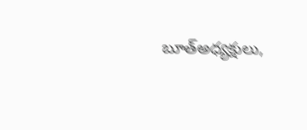బూత్అధ్యక్షులు,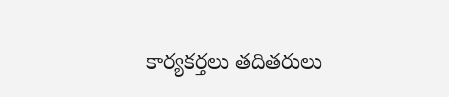కార్యకర్తలు తదితరులు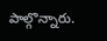పాల్గొన్నారు.